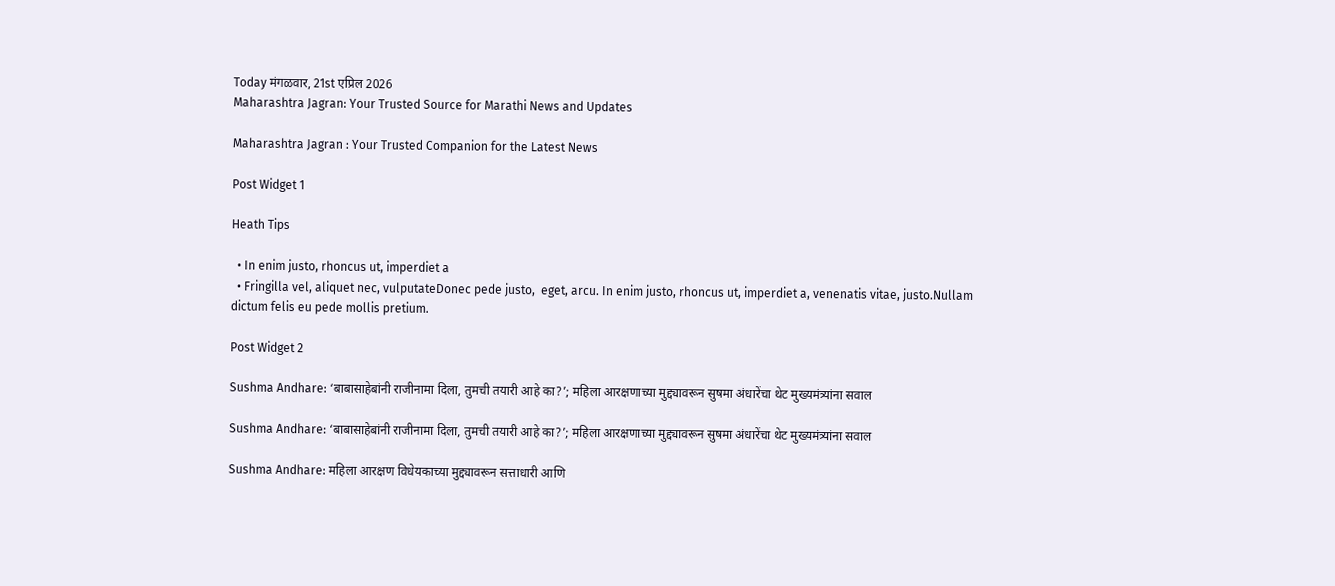Today मंगळवार, 21st एप्रिल 2026
Maharashtra Jagran: Your Trusted Source for Marathi News and Updates

Maharashtra Jagran : Your Trusted Companion for the Latest News

Post Widget 1

Heath Tips

  • In enim justo, rhoncus ut, imperdiet a
  • Fringilla vel, aliquet nec, vulputateDonec pede justo,  eget, arcu. In enim justo, rhoncus ut, imperdiet a, venenatis vitae, justo.Nullam dictum felis eu pede mollis pretium.

Post Widget 2

Sushma Andhare: ‘बाबासाहेबांनी राजीनामा दिला, तुमची तयारी आहे का?’; महिला आरक्षणाच्या मुद्द्यावरून सुषमा अंधारेंचा थेट मुख्यमंत्र्यांना सवाल

Sushma Andhare: ‘बाबासाहेबांनी राजीनामा दिला, तुमची तयारी आहे का?’; महिला आरक्षणाच्या मुद्द्यावरून सुषमा अंधारेंचा थेट मुख्यमंत्र्यांना सवाल

Sushma Andhare: महिला आरक्षण विधेयकाच्या मुद्द्यावरून सत्ताधारी आणि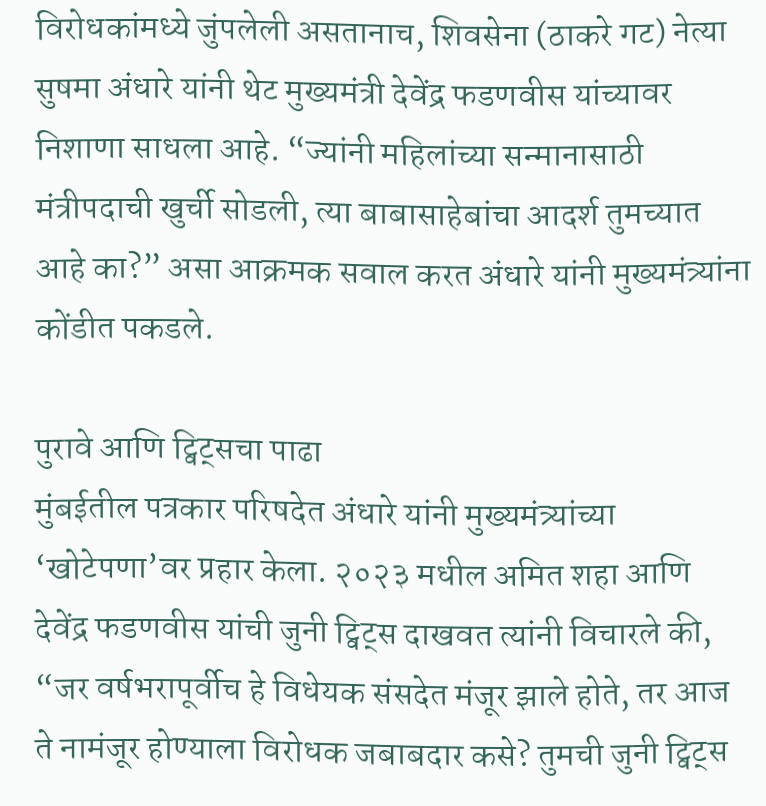विरोधकांमध्ये जुंपलेली असतानाच, शिवसेना (ठाकरे गट) नेत्या सुषमा अंधारे यांनी थेट मुख्यमंत्री देवेंद्र फडणवीस यांच्यावर निशाणा साधला आहे. “ज्यांनी महिलांच्या सन्मानासाठी मंत्रीपदाची खुर्ची सोडली, त्या बाबासाहेबांचा आदर्श तुमच्यात आहे का?” असा आक्रमक सवाल करत अंधारे यांनी मुख्यमंत्र्यांना कोंडीत पकडले.

पुरावे आणि ट्विट्सचा पाढा
मुंबईतील पत्रकार परिषदेत अंधारे यांनी मुख्यमंत्र्यांच्या ‘खोटेपणा’वर प्रहार केला. २०२३ मधील अमित शहा आणि देवेंद्र फडणवीस यांची जुनी ट्विट्स दाखवत त्यांनी विचारले की, “जर वर्षभरापूर्वीच हे विधेयक संसदेत मंजूर झाले होते, तर आज ते नामंजूर होण्याला विरोधक जबाबदार कसे? तुमची जुनी ट्विट्स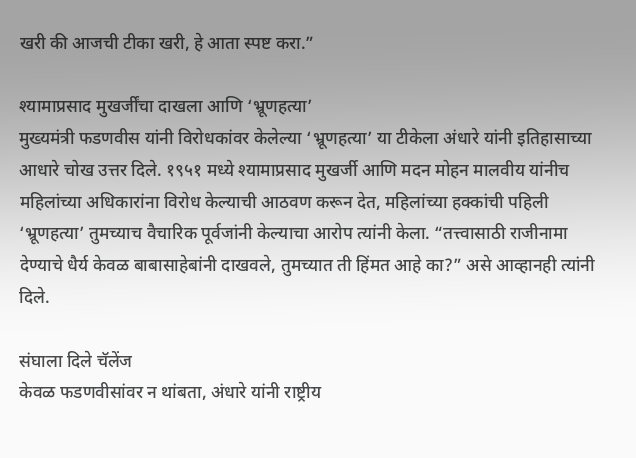खरी की आजची टीका खरी, हे आता स्पष्ट करा.”

श्यामाप्रसाद मुखर्जींचा दाखला आणि ‘भ्रूणहत्या’
मुख्यमंत्री फडणवीस यांनी विरोधकांवर केलेल्या ‘भ्रूणहत्या’ या टीकेला अंधारे यांनी इतिहासाच्या आधारे चोख उत्तर दिले. १९५१ मध्ये श्यामाप्रसाद मुखर्जी आणि मदन मोहन मालवीय यांनीच महिलांच्या अधिकारांना विरोध केल्याची आठवण करून देत, महिलांच्या हक्कांची पहिली ‘भ्रूणहत्या’ तुमच्याच वैचारिक पूर्वजांनी केल्याचा आरोप त्यांनी केला. “तत्त्वासाठी राजीनामा देण्याचे धैर्य केवळ बाबासाहेबांनी दाखवले, तुमच्यात ती हिंमत आहे का?” असे आव्हानही त्यांनी दिले.

संघाला दिले चॅलेंज
केवळ फडणवीसांवर न थांबता, अंधारे यांनी राष्ट्रीय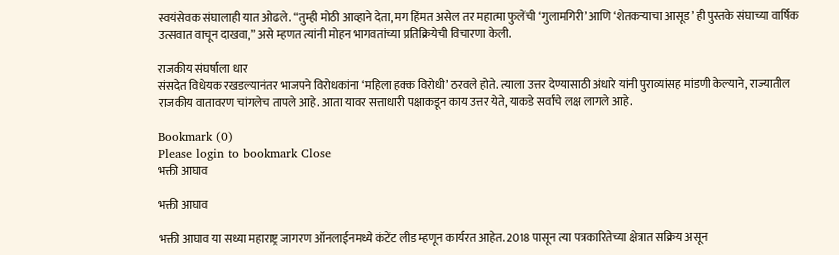स्वयंसेवक संघालाही यात ओढले. “तुम्ही मोठी आव्हाने देता, मग हिंमत असेल तर महात्मा फुलेंची ‘गुलामगिरी’ आणि ‘शेतकऱ्याचा आसूड’ ही पुस्तके संघाच्या वार्षिक उत्सवात वाचून दाखवा,” असे म्हणत त्यांनी मोहन भागवतांच्या प्रतिक्रियेची विचारणा केली.

राजकीय संघर्षाला धार
संसदेत विधेयक रखडल्यानंतर भाजपने विरोधकांना ‘महिला हक्क विरोधी’ ठरवले होते. त्याला उत्तर देण्यासाठी अंधारे यांनी पुराव्यांसह मांडणी केल्याने, राज्यातील राजकीय वातावरण चांगलेच तापले आहे. आता यावर सत्ताधारी पक्षाकडून काय उत्तर येते, याकडे सर्वांचे लक्ष लागले आहे.

Bookmark (0)
Please login to bookmark Close
भक्ती आघाव

भक्ती आघाव

भक्ती आघाव या सध्या महाराष्ट्र जागरण ऑनलाईनमध्ये कंटेंट लीड म्हणून कार्यरत आहेत. 2018 पासून त्या पत्रकारितेच्या क्षेत्रात सक्रिय असून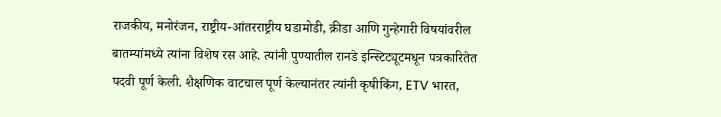राजकीय, मनोरंजन, राष्ट्रीय-आंतरराष्ट्रीय घडामोडी, क्रीडा आणि गुन्हेगारी विषयांवरील बातम्यांमध्ये त्यांना विशेष रस आहे. त्यांनी पुण्यातील रानडे इन्स्टिट्यूटमधून पत्रकारितेत पदवी पूर्ण केली. शैक्षणिक वाटचाल पूर्ण केल्यानंतर त्यांनी कृषीकिंग, ETV भारत,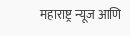महाराष्ट्र न्यूज आणि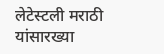लेटेस्टली मराठी यांसारख्या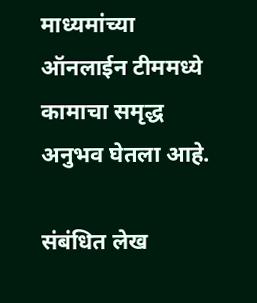माध्यमांच्या ऑनलाईन टीममध्ये कामाचा समृद्ध अनुभव घेतला आहे.

संबंधित लेख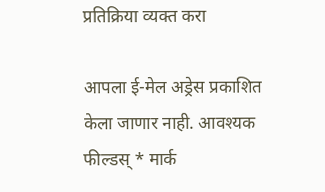प्रतिक्रिया व्यक्त करा

आपला ई-मेल अड्रेस प्रकाशित केला जाणार नाही. आवश्यक फील्डस् * मार्क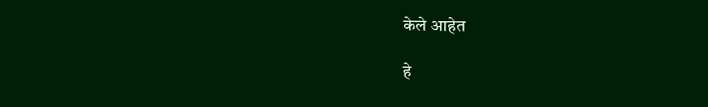केले आहेत

हे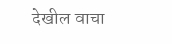देखील वाचा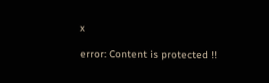x

error: Content is protected !!